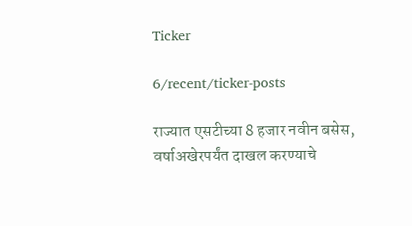Ticker

6/recent/ticker-posts

राज्यात एसटीच्या 8 हजार नवीन बसेस, वर्षाअखेरपर्यंत दाखल करण्याचे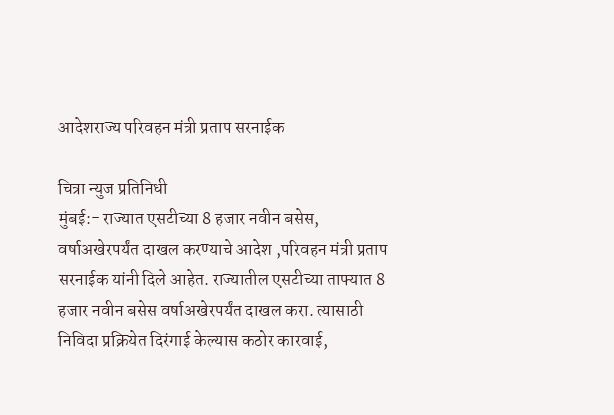आदेशराज्य परिवहन मंत्री प्रताप सरनाईक

चित्रा न्युज प्रतिनिधी
मुंबई:- राज्यात एसटीच्या 8 हजार नवीन बसेस, वर्षाअखेरपर्यंत दाखल करण्याचे आदेश ,परिवहन मंत्री प्रताप सरनाईक यांनी दिले आहेत. राज्यातील एसटीच्या ताफ्यात 8 हजार नवीन बसेस वर्षाअखेरपर्यंत दाखल करा. त्यासाठी निविदा प्रक्रियेत दिरंगाई केल्यास कठोर कारवाई,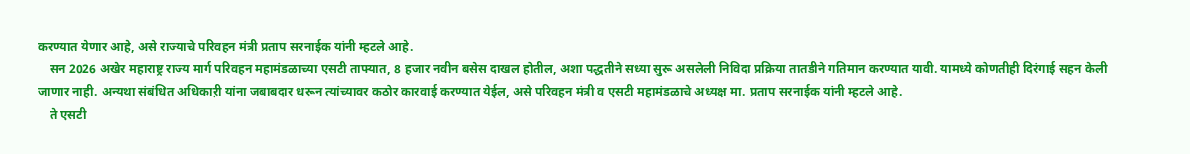करण्यात येणार आहे, असे राज्याचे परिवहन मंत्री प्रताप सरनाईक यांनी म्हटले आहे.
    सन 2026 अखेर महाराष्ट्र राज्य मार्ग परिवहन महामंडळाच्या एसटी ताफ्यात, 8 हजार नवीन बसेस दाखल होतील, अशा पद्धतीने सध्या सुरू असलेली निविदा प्रक्रिया तातडीने गतिमान करण्यात यावी. यामध्ये कोणतीही दिरंगाई सहन केली जाणार नाही. अन्यथा संबंधित अधिकाऱी यांना जबाबदार धरून त्यांच्यावर कठोर कारवाई करण्यात येईल, असे परिवहन मंत्री व एसटी महामंडळाचे अध्यक्ष मा. प्रताप सरनाईक यांनी म्हटले आहे.
    ते एसटी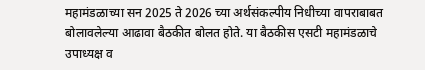महामंडळाच्या सन 2025 ते 2026 च्या अर्थसंकल्पीय निधीच्या वापराबाबत बोलावलेल्या आढावा बैठकीत बोलत होते. या बैठकीस एसटी महामंडळाचे उपाध्यक्ष व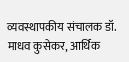व्यवस्थापकीय संचालक डॉ. माधव कुसेकर, आर्थिक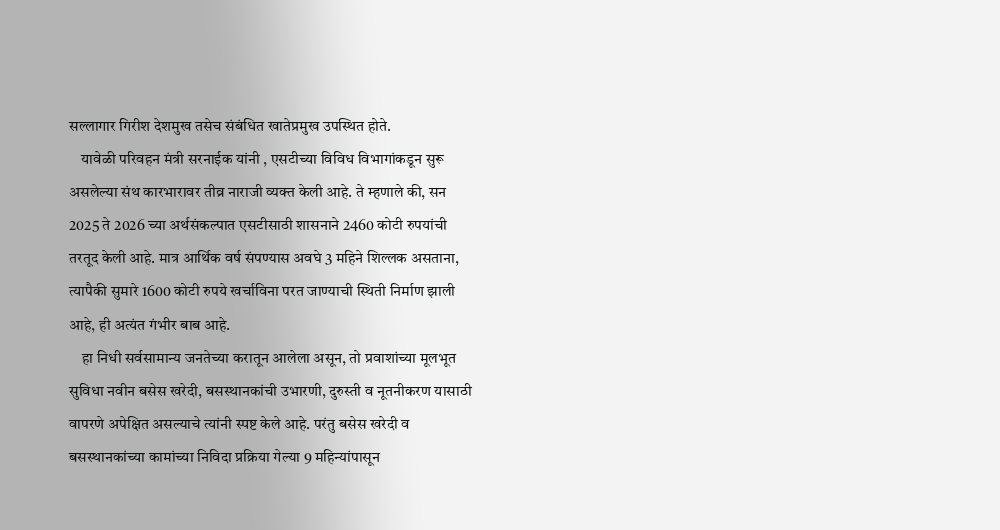सल्लागार गिरीश देशमुख तसेच संबंधित खातेप्रमुख उपस्थित होते.
    यावेळी परिवहन मंत्री सरनाईक यांनी , एसटीच्या विविध विभागांकडून सुरू असलेल्या संथ कारभारावर तीव्र नाराजी व्यक्त केली आहे. ते म्हणाले की, सन 2025 ते 2026 च्या अर्थसंकल्पात एसटीसाठी शासनाने 2460 कोटी रुपयांची तरतूद केली आहे. मात्र आर्थिक वर्ष संपण्यास अवघे 3 महिने शिल्लक असताना, त्यापैकी सुमारे 1600 कोटी रुपये खर्चाविना परत जाण्याची स्थिती निर्माण झाली आहे, ही अत्यंत गंभीर बाब आहे.
    हा निधी सर्वसामान्य जनतेच्या करातून आलेला असून, तो प्रवाशांच्या मूलभूत सुविधा नवीन बसेस खरेदी, बसस्थानकांची उभारणी, दुरुस्ती व नूतनीकरण यासाठी वापरणे अपेक्षित असल्याचे त्यांनी स्पष्ट केले आहे. परंतु बसेस खरेदी व बसस्थानकांच्या कामांच्या निविदा प्रक्रिया गेल्या 9 महिन्यांपासून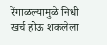रेंगाळल्यामुळे निधी खर्च होऊ शकलेला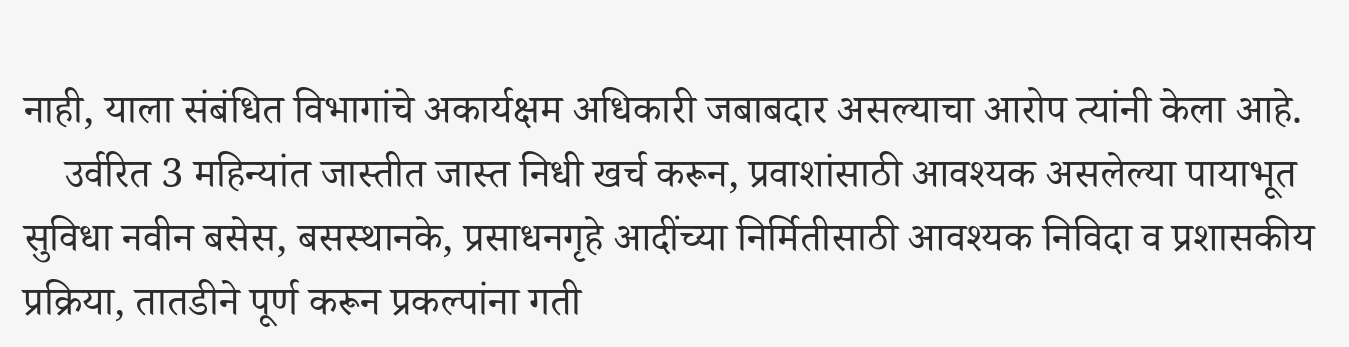नाही, याला संबंधित विभागांचे अकार्यक्षम अधिकारी जबाबदार असल्याचा आरोप त्यांनी केला आहे.
    उर्वरित 3 महिन्यांत जास्तीत जास्त निधी खर्च करून, प्रवाशांसाठी आवश्यक असलेल्या पायाभूत सुविधा नवीन बसेस, बसस्थानके, प्रसाधनगृहे आदींच्या निर्मितीसाठी आवश्यक निविदा व प्रशासकीय प्रक्रिया, तातडीने पूर्ण करून प्रकल्पांना गती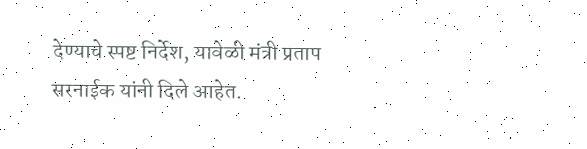देण्याचे स्पष्ट निर्देश, यावेळी मंत्री प्रताप सरनाईक यांनी दिले आहेत.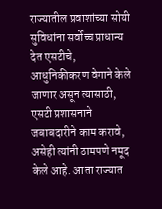राज्यातील प्रवाशांच्या सोयी सुविधांना सर्वोच्च प्राधान्य देत एसटीचे, आधुनिकीकरण वेगाने केले जाणार असून त्यासाठी, एसटी प्रशासनाने जबाबदारीने काम करावे, असेही त्यांनी ठामपणे नमूद केले आहे. आता राज्यात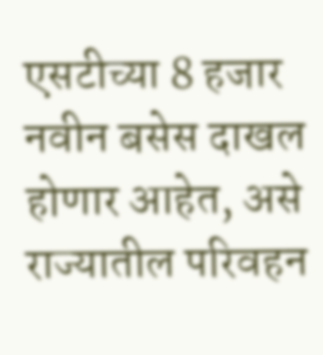एसटीच्या 8 हजार नवीन बसेस दाखल होणार आहेत, असे राज्यातील परिवहन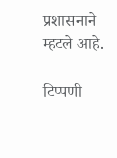प्रशासनाने म्हटले आहे.

टिप्पणी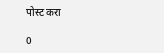पोस्ट करा

0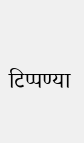टिप्पण्या